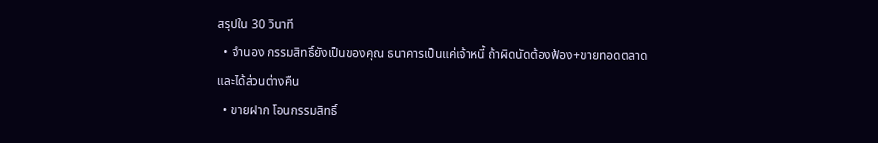สรุปใน 30 วินาที
  • จำนอง กรรมสิทธิ์ยังเป็นของคุณ ธนาคารเป็นแค่เจ้าหนี้ ถ้าผิดนัดต้องฟ้อง+ขายทอดตลาด และได้ส่วนต่างคืน
  • ขายฝาก โอนกรรมสิทธิ์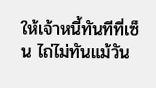ให้เจ้าหนี้ทันทีที่เซ็น ไถ่ไม่ทันแม้วัน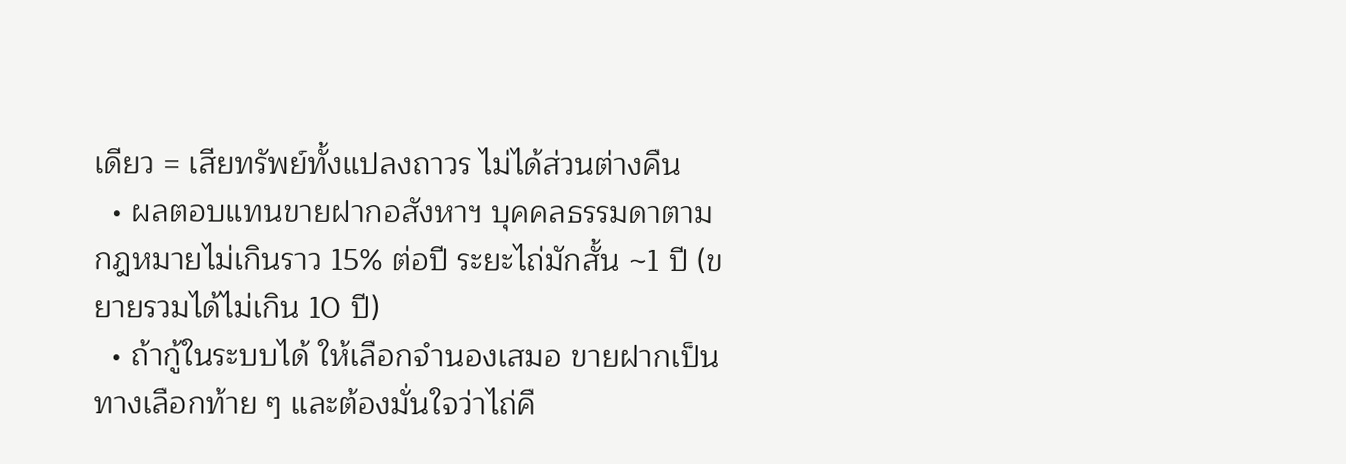เดียว = เสียทรัพย์ทั้งแปลงถาวร ไม่ได้ส่วนต่างคืน
  • ผลตอบแทนขายฝากอสังหาฯ บุคคลธรรมดาตามกฎหมายไม่เกินราว 15% ต่อปี ระยะไถ่มักสั้น ~1 ปี (ขยายรวมได้ไม่เกิน 10 ปี)
  • ถ้ากู้ในระบบได้ ให้เลือกจำนองเสมอ ขายฝากเป็นทางเลือกท้าย ๆ และต้องมั่นใจว่าไถ่คื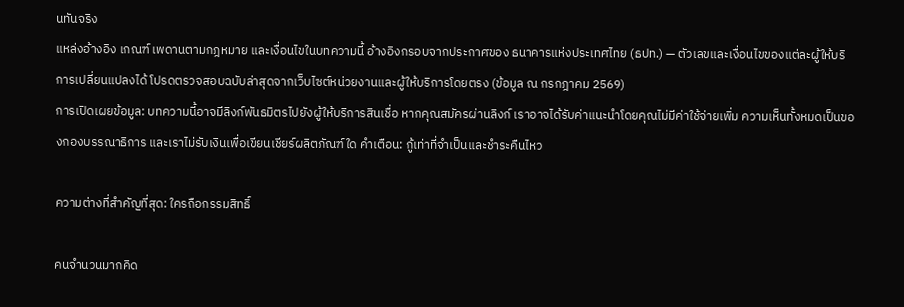นทันจริง
แหล่งอ้างอิง เกณฑ์ เพดานตามกฎหมาย และเงื่อนไขในบทความนี้ อ้างอิงกรอบจากประกาศของ ธนาคารแห่งประเทศไทย (ธปท.) — ตัวเลขและเงื่อนไขของแต่ละผู้ให้บริการเปลี่ยนแปลงได้ โปรดตรวจสอบฉบับล่าสุดจากเว็บไซต์หน่วยงานและผู้ให้บริการโดยตรง (ข้อมูล ณ กรกฎาคม 2569)
การเปิดเผยข้อมูล: บทความนี้อาจมีลิงก์พันธมิตรไปยังผู้ให้บริการสินเชื่อ หากคุณสมัครผ่านลิงก์ เราอาจได้รับค่าแนะนำโดยคุณไม่มีค่าใช้จ่ายเพิ่ม ความเห็นทั้งหมดเป็นของกองบรรณาธิการ และเราไม่รับเงินเพื่อเขียนเชียร์ผลิตภัณฑ์ใด คำเตือน: กู้เท่าที่จำเป็นและชำระคืนไหว

ความต่างที่สำคัญที่สุด: ใครถือกรรมสิทธิ์

คนจำนวนมากคิด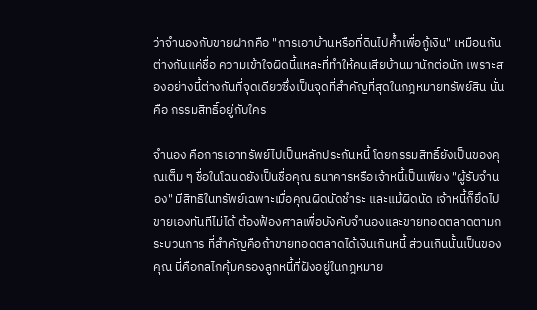ว่าจำนองกับขายฝากคือ "การเอาบ้านหรือที่ดินไปค้ำเพื่อกู้เงิน" เหมือนกัน ต่างกันแค่ชื่อ ความเข้าใจผิดนี้แหละที่ทำให้คนเสียบ้านมานักต่อนัก เพราะสองอย่างนี้ต่างกันที่จุดเดียวซึ่งเป็นจุดที่สำคัญที่สุดในกฎหมายทรัพย์สิน นั่นคือ กรรมสิทธิ์อยู่กับใคร

จำนอง คือการเอาทรัพย์ไปเป็นหลักประกันหนี้ โดยกรรมสิทธิ์ยังเป็นของคุณเต็ม ๆ ชื่อในโฉนดยังเป็นชื่อคุณ ธนาคารหรือเจ้าหนี้เป็นเพียง "ผู้รับจำนอง" มีสิทธิในทรัพย์เฉพาะเมื่อคุณผิดนัดชำระ และแม้ผิดนัด เจ้าหนี้ก็ยึดไปขายเองทันทีไม่ได้ ต้องฟ้องศาลเพื่อบังคับจำนองและขายทอดตลาดตามกระบวนการ ที่สำคัญคือถ้าขายทอดตลาดได้เงินเกินหนี้ ส่วนเกินนั้นเป็นของคุณ นี่คือกลไกคุ้มครองลูกหนี้ที่ฝังอยู่ในกฎหมาย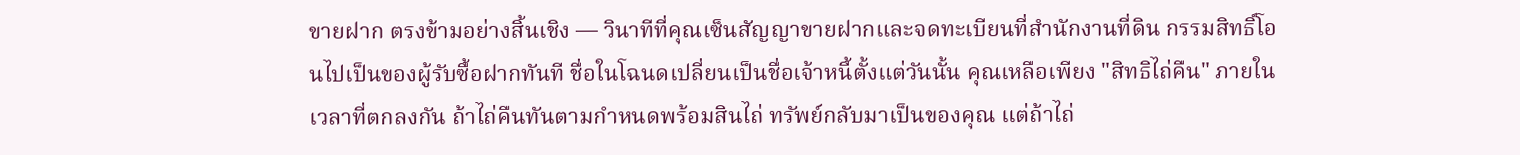ขายฝาก ตรงข้ามอย่างสิ้นเชิง — วินาทีที่คุณเซ็นสัญญาขายฝากและจดทะเบียนที่สำนักงานที่ดิน กรรมสิทธิ์โอนไปเป็นของผู้รับซื้อฝากทันที ชื่อในโฉนดเปลี่ยนเป็นชื่อเจ้าหนี้ตั้งแต่วันนั้น คุณเหลือเพียง "สิทธิไถ่คืน" ภายในเวลาที่ตกลงกัน ถ้าไถ่คืนทันตามกำหนดพร้อมสินไถ่ ทรัพย์กลับมาเป็นของคุณ แต่ถ้าไถ่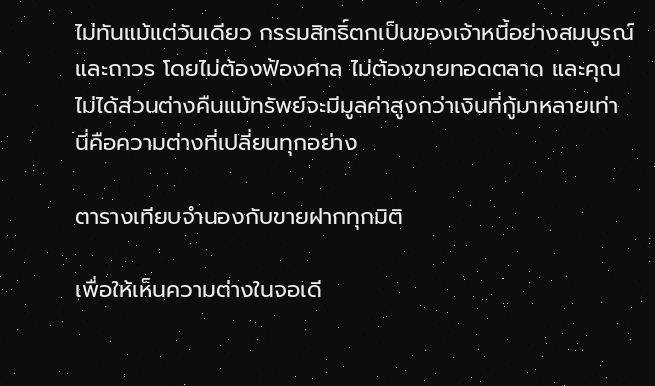ไม่ทันแม้แต่วันเดียว กรรมสิทธิ์ตกเป็นของเจ้าหนี้อย่างสมบูรณ์และถาวร โดยไม่ต้องฟ้องศาล ไม่ต้องขายทอดตลาด และคุณไม่ได้ส่วนต่างคืนแม้ทรัพย์จะมีมูลค่าสูงกว่าเงินที่กู้มาหลายเท่า นี่คือความต่างที่เปลี่ยนทุกอย่าง

ตารางเทียบจำนองกับขายฝากทุกมิติ

เพื่อให้เห็นความต่างในจอเดี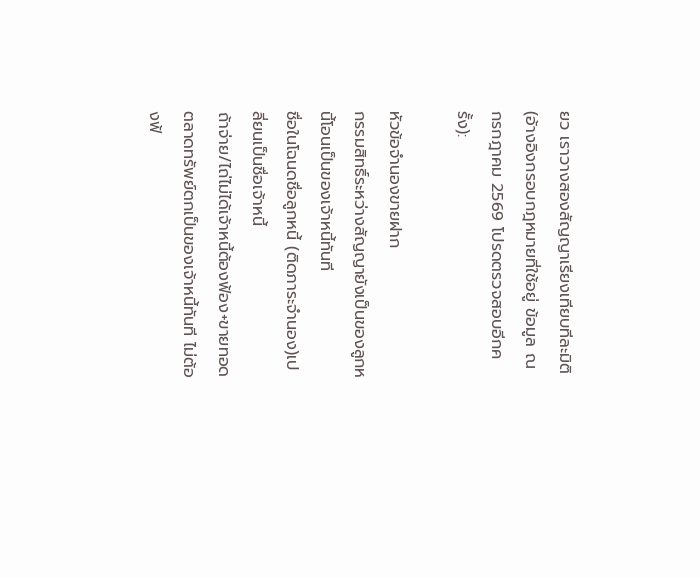ยว เราวางสองสัญญาเรียงเทียบทีละมิติ (อ้างอิงกรอบกฎหมายที่ใช้อยู่ ข้อมูล ณ กรกฎาคม 2569 โปรดตรวจสอบอีกครั้ง):

หัวข้อจำนองขายฝาก
กรรมสิทธิ์ระหว่างสัญญายังเป็นของลูกหนี้โอนเป็นของเจ้าหนี้ทันที
ชื่อในโฉนดชื่อลูกหนี้ (ติดภาระจำนอง)เปลี่ยนเป็นชื่อเจ้าหนี้
ถ้าจ่าย/ไถ่ไม่ได้เจ้าหนี้ต้องฟ้อง+ขายทอดตลาดทรัพย์ตกเป็นของเจ้าหนี้ทันที ไม่ต้องฟ้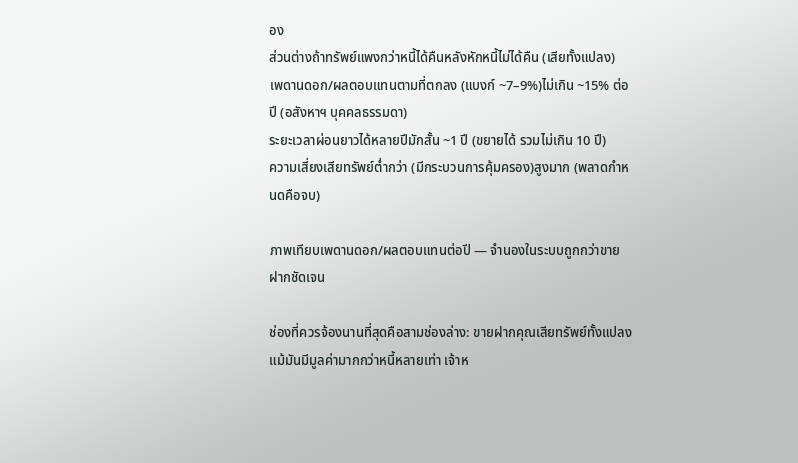อง
ส่วนต่างถ้าทรัพย์แพงกว่าหนี้ได้คืนหลังหักหนี้ไม่ได้คืน (เสียทั้งแปลง)
เพดานดอก/ผลตอบแทนตามที่ตกลง (แบงก์ ~7–9%)ไม่เกิน ~15% ต่อปี (อสังหาฯ บุคคลธรรมดา)
ระยะเวลาผ่อนยาวได้หลายปีมักสั้น ~1 ปี (ขยายได้ รวมไม่เกิน 10 ปี)
ความเสี่ยงเสียทรัพย์ต่ำกว่า (มีกระบวนการคุ้มครอง)สูงมาก (พลาดกำหนดคือจบ)

ภาพเทียบเพดานดอก/ผลตอบแทนต่อปี — จำนองในระบบถูกกว่าขายฝากชัดเจน

ช่องที่ควรจ้องนานที่สุดคือสามช่องล่าง: ขายฝากคุณเสียทรัพย์ทั้งแปลงแม้มันมีมูลค่ามากกว่าหนี้หลายเท่า เจ้าห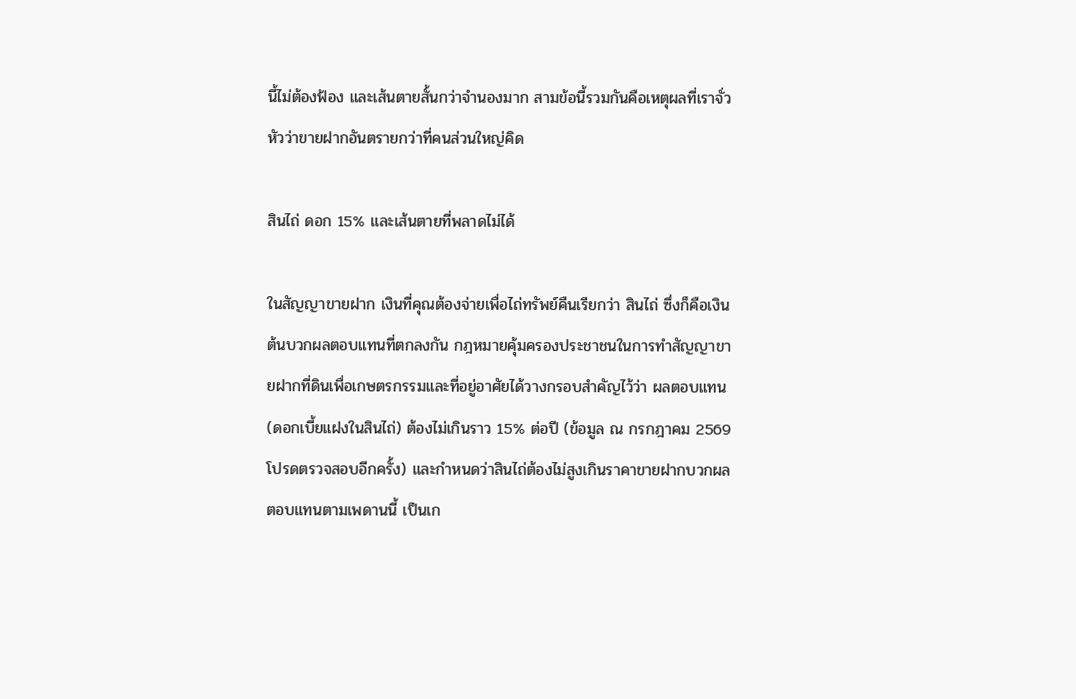นี้ไม่ต้องฟ้อง และเส้นตายสั้นกว่าจำนองมาก สามข้อนี้รวมกันคือเหตุผลที่เราจั่วหัวว่าขายฝากอันตรายกว่าที่คนส่วนใหญ่คิด

สินไถ่ ดอก 15% และเส้นตายที่พลาดไม่ได้

ในสัญญาขายฝาก เงินที่คุณต้องจ่ายเพื่อไถ่ทรัพย์คืนเรียกว่า สินไถ่ ซึ่งก็คือเงินต้นบวกผลตอบแทนที่ตกลงกัน กฎหมายคุ้มครองประชาชนในการทำสัญญาขายฝากที่ดินเพื่อเกษตรกรรมและที่อยู่อาศัยได้วางกรอบสำคัญไว้ว่า ผลตอบแทน (ดอกเบี้ยแฝงในสินไถ่) ต้องไม่เกินราว 15% ต่อปี (ข้อมูล ณ กรกฎาคม 2569 โปรดตรวจสอบอีกครั้ง) และกำหนดว่าสินไถ่ต้องไม่สูงเกินราคาขายฝากบวกผลตอบแทนตามเพดานนี้ เป็นเก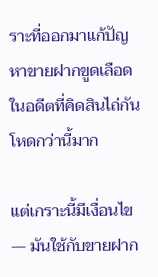ราะที่ออกมาแก้ปัญหาขายฝากขูดเลือดในอดีตที่คิดสินไถ่กันโหดกว่านี้มาก

แต่เกราะนี้มีเงื่อนไข — มันใช้กับขายฝาก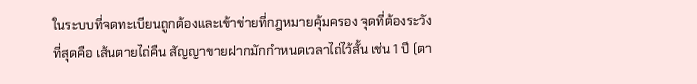ในระบบที่จดทะเบียนถูกต้องและเข้าข่ายที่กฎหมายคุ้มครอง จุดที่ต้องระวังที่สุดคือ เส้นตายไถ่คืน สัญญาขายฝากมักกำหนดเวลาไถ่ไว้สั้น เช่น 1 ปี (ตา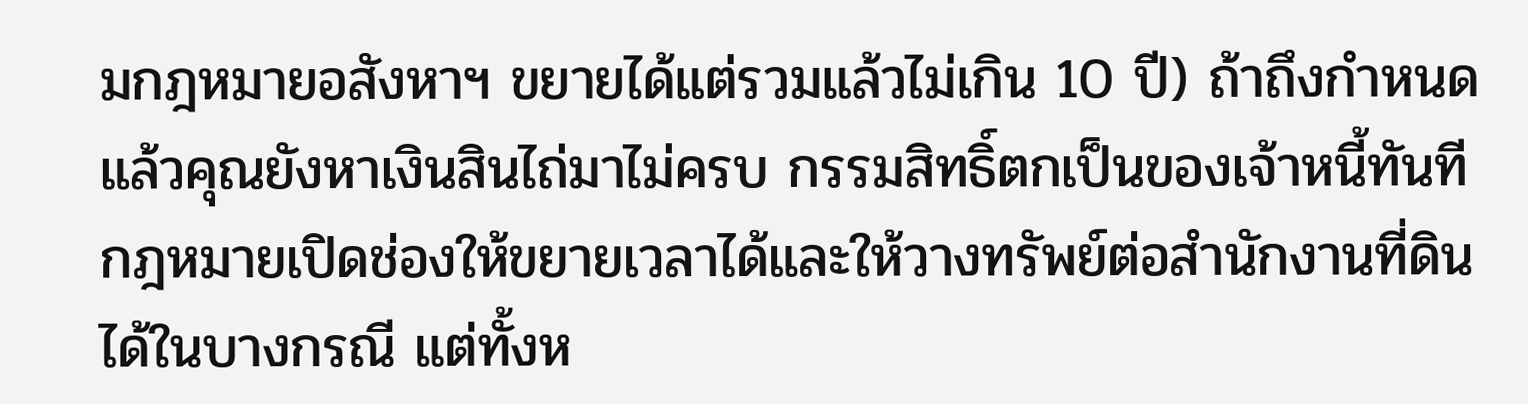มกฎหมายอสังหาฯ ขยายได้แต่รวมแล้วไม่เกิน 10 ปี) ถ้าถึงกำหนดแล้วคุณยังหาเงินสินไถ่มาไม่ครบ กรรมสิทธิ์ตกเป็นของเจ้าหนี้ทันที กฎหมายเปิดช่องให้ขยายเวลาได้และให้วางทรัพย์ต่อสำนักงานที่ดินได้ในบางกรณี แต่ทั้งห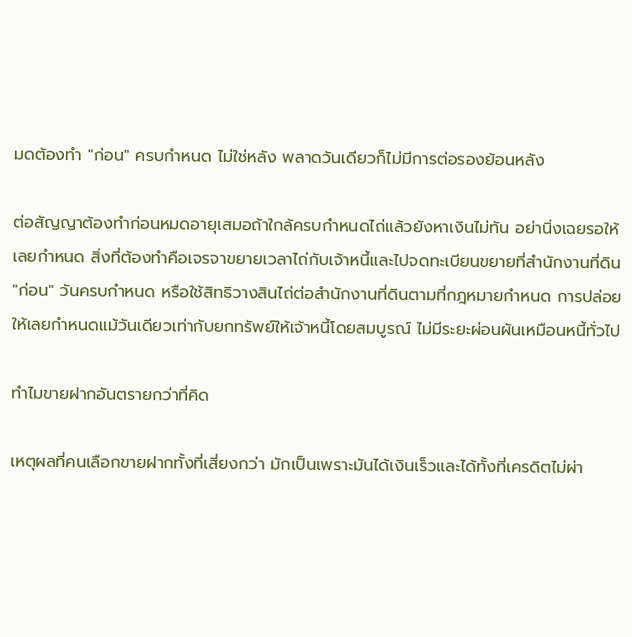มดต้องทำ "ก่อน" ครบกำหนด ไม่ใช่หลัง พลาดวันเดียวก็ไม่มีการต่อรองย้อนหลัง

ต่อสัญญาต้องทำก่อนหมดอายุเสมอถ้าใกล้ครบกำหนดไถ่แล้วยังหาเงินไม่ทัน อย่านิ่งเฉยรอให้เลยกำหนด สิ่งที่ต้องทำคือเจรจาขยายเวลาไถ่กับเจ้าหนี้และไปจดทะเบียนขยายที่สำนักงานที่ดิน "ก่อน" วันครบกำหนด หรือใช้สิทธิวางสินไถ่ต่อสำนักงานที่ดินตามที่กฎหมายกำหนด การปล่อยให้เลยกำหนดแม้วันเดียวเท่ากับยกทรัพย์ให้เจ้าหนี้โดยสมบูรณ์ ไม่มีระยะผ่อนผันเหมือนหนี้ทั่วไป

ทำไมขายฝากอันตรายกว่าที่คิด

เหตุผลที่คนเลือกขายฝากทั้งที่เสี่ยงกว่า มักเป็นเพราะมันได้เงินเร็วและได้ทั้งที่เครดิตไม่ผ่า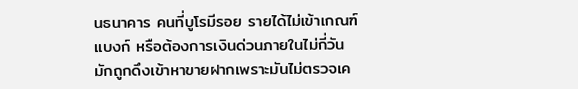นธนาคาร คนที่บูโรมีรอย รายได้ไม่เข้าเกณฑ์แบงก์ หรือต้องการเงินด่วนภายในไม่กี่วัน มักถูกดึงเข้าหาขายฝากเพราะมันไม่ตรวจเค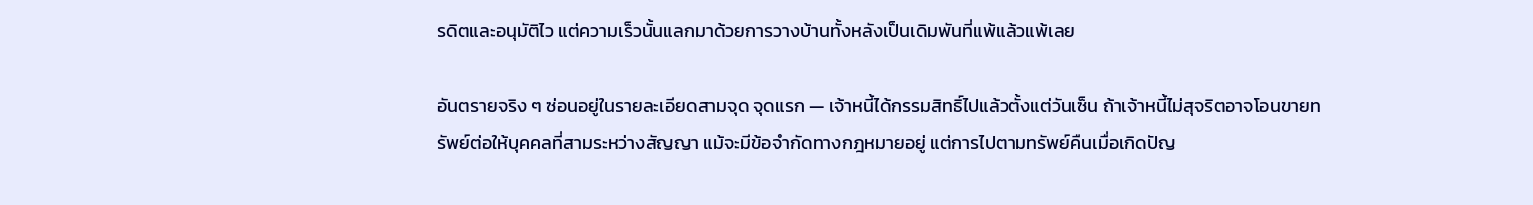รดิตและอนุมัติไว แต่ความเร็วนั้นแลกมาด้วยการวางบ้านทั้งหลังเป็นเดิมพันที่แพ้แล้วแพ้เลย

อันตรายจริง ๆ ซ่อนอยู่ในรายละเอียดสามจุด จุดแรก — เจ้าหนี้ได้กรรมสิทธิ์ไปแล้วตั้งแต่วันเซ็น ถ้าเจ้าหนี้ไม่สุจริตอาจโอนขายทรัพย์ต่อให้บุคคลที่สามระหว่างสัญญา แม้จะมีข้อจำกัดทางกฎหมายอยู่ แต่การไปตามทรัพย์คืนเมื่อเกิดปัญ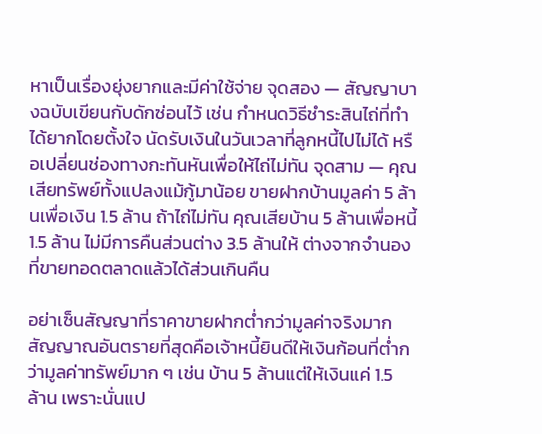หาเป็นเรื่องยุ่งยากและมีค่าใช้จ่าย จุดสอง — สัญญาบางฉบับเขียนกับดักซ่อนไว้ เช่น กำหนดวิธีชำระสินไถ่ที่ทำได้ยากโดยตั้งใจ นัดรับเงินในวันเวลาที่ลูกหนี้ไปไม่ได้ หรือเปลี่ยนช่องทางกะทันหันเพื่อให้ไถ่ไม่ทัน จุดสาม — คุณเสียทรัพย์ทั้งแปลงแม้กู้มาน้อย ขายฝากบ้านมูลค่า 5 ล้านเพื่อเงิน 1.5 ล้าน ถ้าไถ่ไม่ทัน คุณเสียบ้าน 5 ล้านเพื่อหนี้ 1.5 ล้าน ไม่มีการคืนส่วนต่าง 3.5 ล้านให้ ต่างจากจำนองที่ขายทอดตลาดแล้วได้ส่วนเกินคืน

อย่าเซ็นสัญญาที่ราคาขายฝากต่ำกว่ามูลค่าจริงมากสัญญาณอันตรายที่สุดคือเจ้าหนี้ยินดีให้เงินก้อนที่ต่ำกว่ามูลค่าทรัพย์มาก ๆ เช่น บ้าน 5 ล้านแต่ให้เงินแค่ 1.5 ล้าน เพราะนั่นแป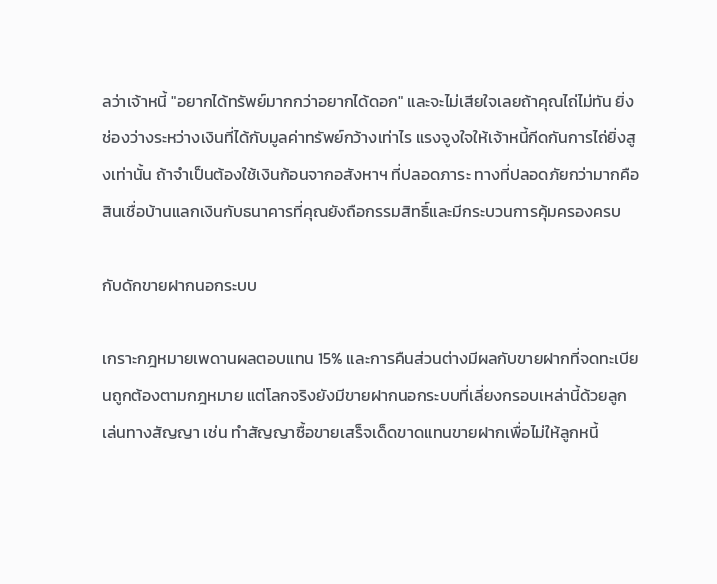ลว่าเจ้าหนี้ "อยากได้ทรัพย์มากกว่าอยากได้ดอก" และจะไม่เสียใจเลยถ้าคุณไถ่ไม่ทัน ยิ่งช่องว่างระหว่างเงินที่ได้กับมูลค่าทรัพย์กว้างเท่าไร แรงจูงใจให้เจ้าหนี้กีดกันการไถ่ยิ่งสูงเท่านั้น ถ้าจำเป็นต้องใช้เงินก้อนจากอสังหาฯ ที่ปลอดภาระ ทางที่ปลอดภัยกว่ามากคือสินเชื่อบ้านแลกเงินกับธนาคารที่คุณยังถือกรรมสิทธิ์และมีกระบวนการคุ้มครองครบ

กับดักขายฝากนอกระบบ

เกราะกฎหมายเพดานผลตอบแทน 15% และการคืนส่วนต่างมีผลกับขายฝากที่จดทะเบียนถูกต้องตามกฎหมาย แต่โลกจริงยังมีขายฝากนอกระบบที่เลี่ยงกรอบเหล่านี้ด้วยลูกเล่นทางสัญญา เช่น ทำสัญญาซื้อขายเสร็จเด็ดขาดแทนขายฝากเพื่อไม่ให้ลูกหนี้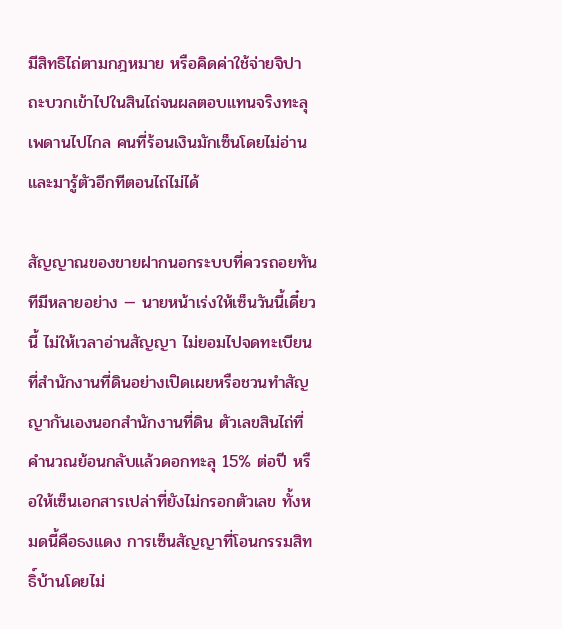มีสิทธิไถ่ตามกฎหมาย หรือคิดค่าใช้จ่ายจิปาถะบวกเข้าไปในสินไถ่จนผลตอบแทนจริงทะลุเพดานไปไกล คนที่ร้อนเงินมักเซ็นโดยไม่อ่าน และมารู้ตัวอีกทีตอนไถ่ไม่ได้

สัญญาณของขายฝากนอกระบบที่ควรถอยทันทีมีหลายอย่าง — นายหน้าเร่งให้เซ็นวันนี้เดี๋ยวนี้ ไม่ให้เวลาอ่านสัญญา ไม่ยอมไปจดทะเบียนที่สำนักงานที่ดินอย่างเปิดเผยหรือชวนทำสัญญากันเองนอกสำนักงานที่ดิน ตัวเลขสินไถ่ที่คำนวณย้อนกลับแล้วดอกทะลุ 15% ต่อปี หรือให้เซ็นเอกสารเปล่าที่ยังไม่กรอกตัวเลข ทั้งหมดนี้คือธงแดง การเซ็นสัญญาที่โอนกรรมสิทธิ์บ้านโดยไม่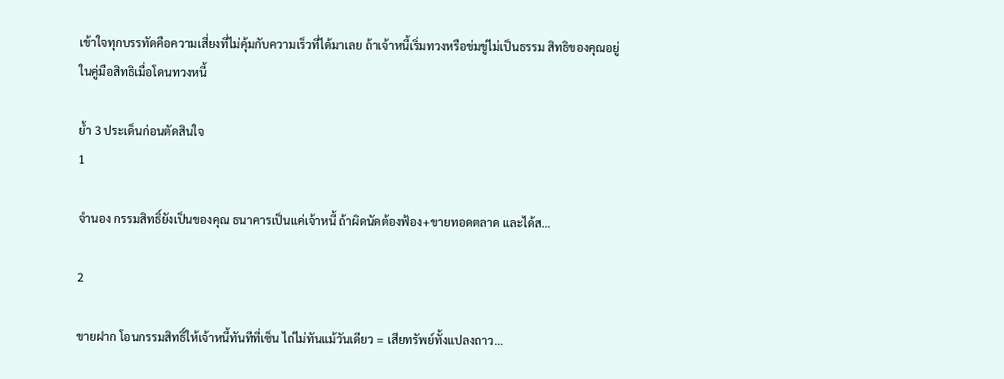เข้าใจทุกบรรทัดคือความเสี่ยงที่ไม่คุ้มกับความเร็วที่ได้มาเลย ถ้าเจ้าหนี้เริ่มทวงหรือข่มขู่ไม่เป็นธรรม สิทธิของคุณอยู่ในคู่มือสิทธิเมื่อโดนทวงหนี้

ย้ำ 3 ประเด็นก่อนตัดสินใจ
1

จำนอง กรรมสิทธิ์ยังเป็นของคุณ ธนาคารเป็นแค่เจ้าหนี้ ถ้าผิดนัดต้องฟ้อง+ขายทอดตลาด และได้ส…

2

ขายฝาก โอนกรรมสิทธิ์ให้เจ้าหนี้ทันทีที่เซ็น ไถ่ไม่ทันแม้วันเดียว = เสียทรัพย์ทั้งแปลงถาว…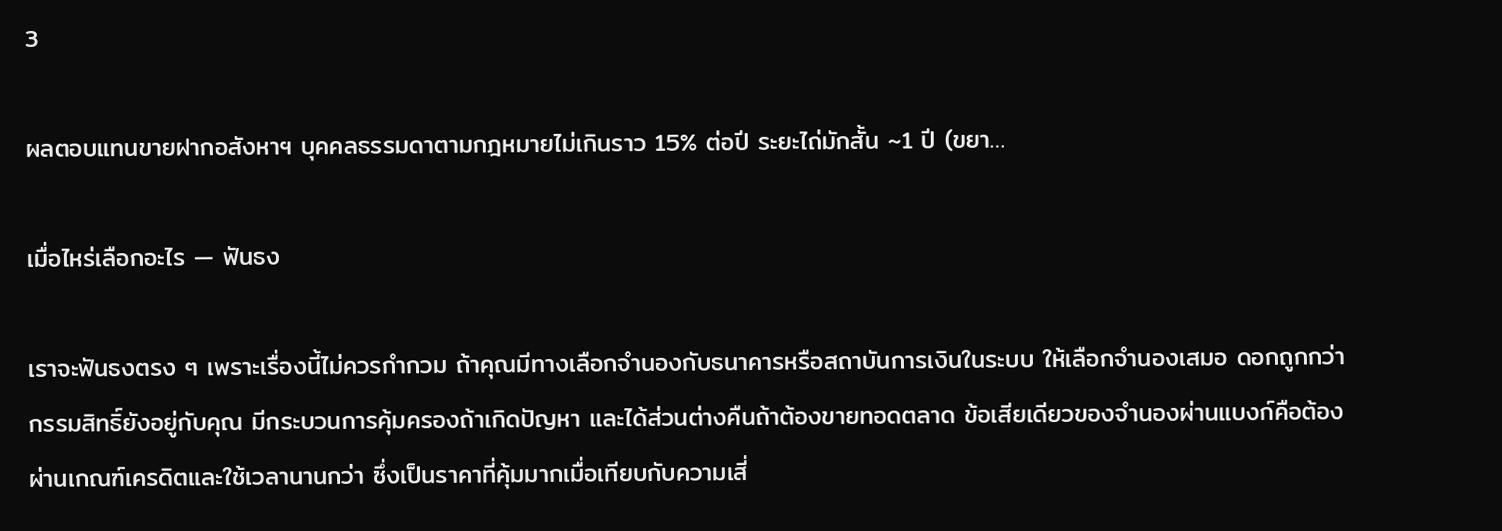3

ผลตอบแทนขายฝากอสังหาฯ บุคคลธรรมดาตามกฎหมายไม่เกินราว 15% ต่อปี ระยะไถ่มักสั้น ~1 ปี (ขยา…

เมื่อไหร่เลือกอะไร — ฟันธง

เราจะฟันธงตรง ๆ เพราะเรื่องนี้ไม่ควรกำกวม ถ้าคุณมีทางเลือกจำนองกับธนาคารหรือสถาบันการเงินในระบบ ให้เลือกจำนองเสมอ ดอกถูกกว่า กรรมสิทธิ์ยังอยู่กับคุณ มีกระบวนการคุ้มครองถ้าเกิดปัญหา และได้ส่วนต่างคืนถ้าต้องขายทอดตลาด ข้อเสียเดียวของจำนองผ่านแบงก์คือต้องผ่านเกณฑ์เครดิตและใช้เวลานานกว่า ซึ่งเป็นราคาที่คุ้มมากเมื่อเทียบกับความเสี่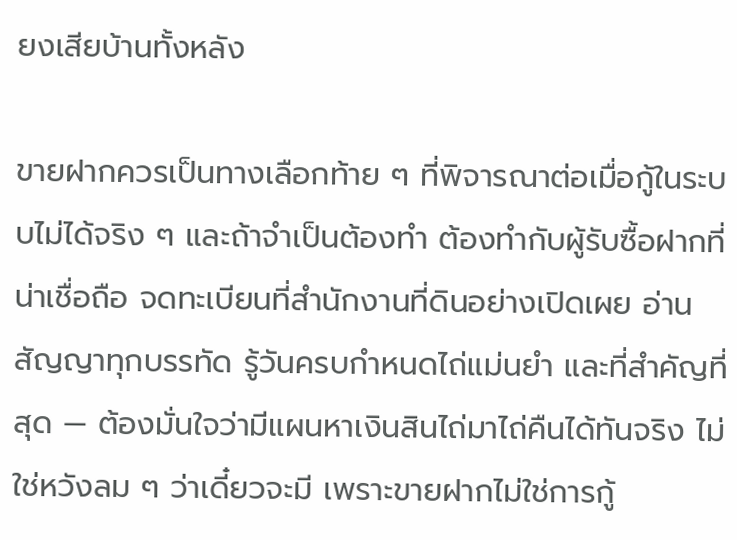ยงเสียบ้านทั้งหลัง

ขายฝากควรเป็นทางเลือกท้าย ๆ ที่พิจารณาต่อเมื่อกู้ในระบบไม่ได้จริง ๆ และถ้าจำเป็นต้องทำ ต้องทำกับผู้รับซื้อฝากที่น่าเชื่อถือ จดทะเบียนที่สำนักงานที่ดินอย่างเปิดเผย อ่านสัญญาทุกบรรทัด รู้วันครบกำหนดไถ่แม่นยำ และที่สำคัญที่สุด — ต้องมั่นใจว่ามีแผนหาเงินสินไถ่มาไถ่คืนได้ทันจริง ไม่ใช่หวังลม ๆ ว่าเดี๋ยวจะมี เพราะขายฝากไม่ใช่การกู้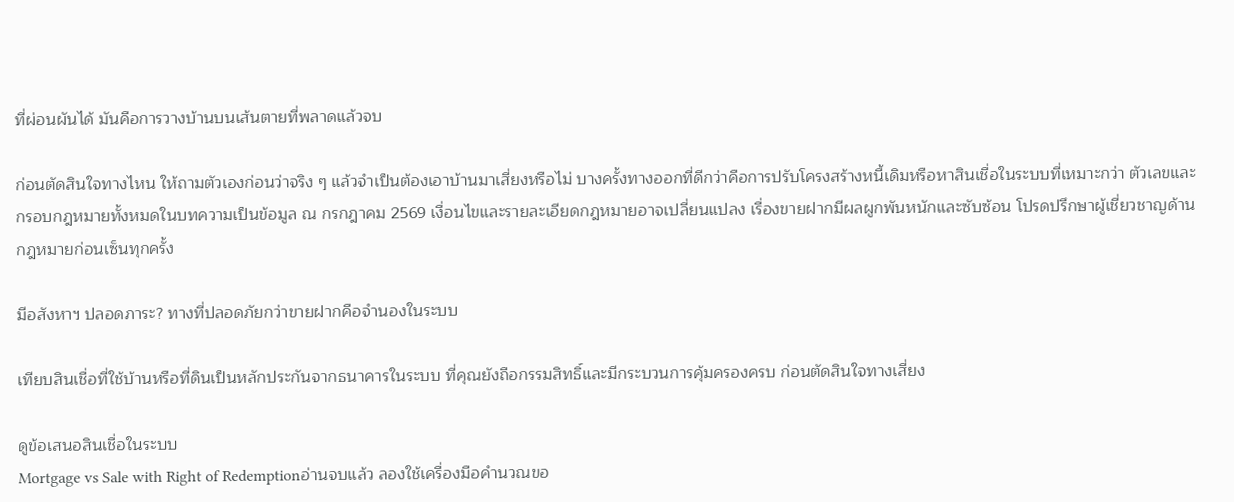ที่ผ่อนผันได้ มันคือการวางบ้านบนเส้นตายที่พลาดแล้วจบ

ก่อนตัดสินใจทางไหน ให้ถามตัวเองก่อนว่าจริง ๆ แล้วจำเป็นต้องเอาบ้านมาเสี่ยงหรือไม่ บางครั้งทางออกที่ดีกว่าคือการปรับโครงสร้างหนี้เดิมหรือหาสินเชื่อในระบบที่เหมาะกว่า ตัวเลขและกรอบกฎหมายทั้งหมดในบทความเป็นข้อมูล ณ กรกฎาคม 2569 เงื่อนไขและรายละเอียดกฎหมายอาจเปลี่ยนแปลง เรื่องขายฝากมีผลผูกพันหนักและซับซ้อน โปรดปรึกษาผู้เชี่ยวชาญด้านกฎหมายก่อนเซ็นทุกครั้ง

มีอสังหาฯ ปลอดภาระ? ทางที่ปลอดภัยกว่าขายฝากคือจำนองในระบบ

เทียบสินเชื่อที่ใช้บ้านหรือที่ดินเป็นหลักประกันจากธนาคารในระบบ ที่คุณยังถือกรรมสิทธิ์และมีกระบวนการคุ้มครองครบ ก่อนตัดสินใจทางเสี่ยง

ดูข้อเสนอสินเชื่อในระบบ
Mortgage vs Sale with Right of Redemptionอ่านจบแล้ว ลองใช้เครื่องมือคำนวณขอ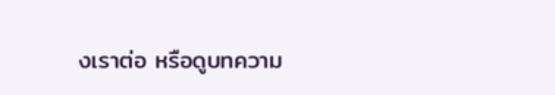งเราต่อ หรือดูบทความ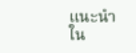แนะนำใน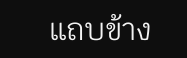แถบข้าง